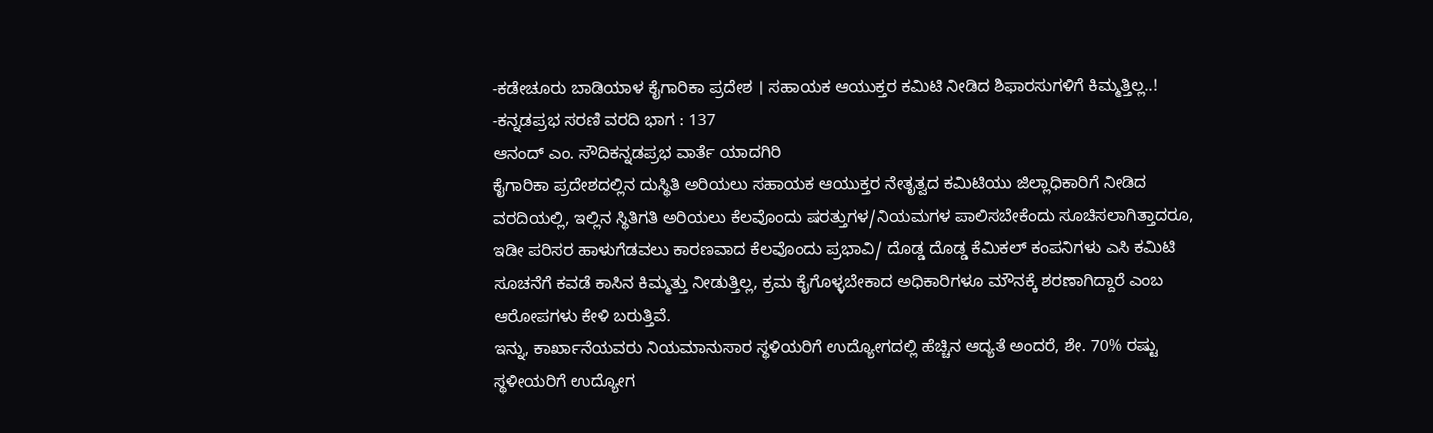-ಕಡೇಚೂರು ಬಾಡಿಯಾಳ ಕೈಗಾರಿಕಾ ಪ್ರದೇಶ । ಸಹಾಯಕ ಆಯುಕ್ತರ ಕಮಿಟಿ ನೀಡಿದ ಶಿಫಾರಸುಗಳಿಗೆ ಕಿಮ್ಮತ್ತಿಲ್ಲ..!
-ಕನ್ನಡಪ್ರಭ ಸರಣಿ ವರದಿ ಭಾಗ : 137
ಆನಂದ್ ಎಂ. ಸೌದಿಕನ್ನಡಪ್ರಭ ವಾರ್ತೆ ಯಾದಗಿರಿ
ಕೈಗಾರಿಕಾ ಪ್ರದೇಶದಲ್ಲಿನ ದುಸ್ಥಿತಿ ಅರಿಯಲು ಸಹಾಯಕ ಆಯುಕ್ತರ ನೇತೃತ್ವದ ಕಮಿಟಿಯು ಜಿಲ್ಲಾಧಿಕಾರಿಗೆ ನೀಡಿದ ವರದಿಯಲ್ಲಿ, ಇಲ್ಲಿನ ಸ್ಥಿತಿಗತಿ ಅರಿಯಲು ಕೆಲವೊಂದು ಷರತ್ತುಗಳ/ನಿಯಮಗಳ ಪಾಲಿಸಬೇಕೆಂದು ಸೂಚಿಸಲಾಗಿತ್ತಾದರೂ, ಇಡೀ ಪರಿಸರ ಹಾಳುಗೆಡವಲು ಕಾರಣವಾದ ಕೆಲವೊಂದು ಪ್ರಭಾವಿ/ ದೊಡ್ಡ ದೊಡ್ಡ ಕೆಮಿಕಲ್ ಕಂಪನಿಗಳು ಎಸಿ ಕಮಿಟಿ ಸೂಚನೆಗೆ ಕವಡೆ ಕಾಸಿನ ಕಿಮ್ಮತ್ತು ನೀಡುತ್ತಿಲ್ಲ, ಕ್ರಮ ಕೈಗೊಳ್ಳಬೇಕಾದ ಅಧಿಕಾರಿಗಳೂ ಮೌನಕ್ಕೆ ಶರಣಾಗಿದ್ದಾರೆ ಎಂಬ ಆರೋಪಗಳು ಕೇಳಿ ಬರುತ್ತಿವೆ.
ಇನ್ನು, ಕಾರ್ಖಾನೆಯವರು ನಿಯಮಾನುಸಾರ ಸ್ಥಳಿಯರಿಗೆ ಉದ್ಯೋಗದಲ್ಲಿ ಹೆಚ್ಚಿನ ಆದ್ಯತೆ ಅಂದರೆ, ಶೇ. 70% ರಷ್ಟು ಸ್ಥಳೀಯರಿಗೆ ಉದ್ಯೋಗ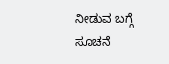ನೀಡುವ ಬಗ್ಗೆ ಸೂಚನೆ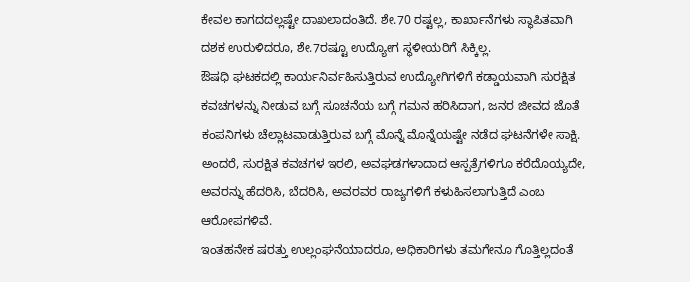ಕೇವಲ ಕಾಗದದಲ್ಲಷ್ಟೇ ದಾಖಲಾದಂತಿದೆ. ಶೇ.70 ರಷ್ಟಲ್ಲ, ಕಾರ್ಖಾನೆಗಳು ಸ್ಥಾಪಿತವಾಗಿ ದಶಕ ಉರುಳಿದರೂ, ಶೇ.7ರಷ್ಟೂ ಉದ್ಯೋಗ ಸ್ಥಳೀಯರಿಗೆ ಸಿಕ್ಕಿಲ್ಲ.
ಔಷಧಿ ಘಟಕದಲ್ಲಿ ಕಾರ್ಯನಿರ್ವಹಿಸುತ್ತಿರುವ ಉದ್ಯೋಗಿಗಳಿಗೆ ಕಡ್ಡಾಯವಾಗಿ ಸುರಕ್ಷಿತ ಕವಚಗಳನ್ನು ನೀಡುವ ಬಗ್ಗೆ ಸೂಚನೆಯ ಬಗ್ಗೆ ಗಮನ ಹರಿಸಿದಾಗ, ಜನರ ಜೀವದ ಜೊತೆ ಕಂಪನಿಗಳು ಚೆಲ್ಲಾಟವಾಡುತ್ತಿರುವ ಬಗ್ಗೆ ಮೊನ್ನೆ ಮೊನ್ನೆಯಷ್ಟೇ ನಡೆದ ಘಟನೆಗಳೇ ಸಾಕ್ಷಿ. ಅಂದರೆ, ಸುರಕ್ಷಿತ ಕವಚಗಳ ಇರಲಿ, ಅವಘಡಗಳಾದಾದ ಆಸ್ಪತ್ರೆಗಳಿಗೂ ಕರೆದೊಯ್ಯದೇ, ಅವರನ್ನು ಹೆದರಿಸಿ, ಬೆದರಿಸಿ, ಅವರವರ ರಾಜ್ಯಗಳಿಗೆ ಕಳುಹಿಸಲಾಗುತ್ತಿದೆ ಎಂಬ ಆರೋಪಗಳಿವೆ.
ಇಂತಹನೇಕ ಷರತ್ತು ಉಲ್ಲಂಘನೆಯಾದರೂ, ಅಧಿಕಾರಿಗಳು ತಮಗೇನೂ ಗೊತ್ತಿಲ್ಲದಂತೆ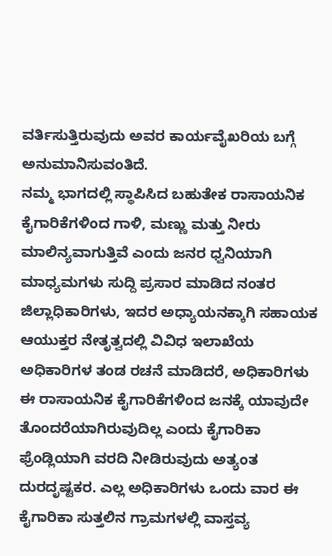ವರ್ತಿಸುತ್ತಿರುವುದು ಅವರ ಕಾರ್ಯವೈಖರಿಯ ಬಗ್ಗೆ ಅನುಮಾನಿಸುವಂತಿದೆ.
ನಮ್ಮ ಭಾಗದಲ್ಲಿ ಸ್ಥಾಪಿಸಿದ ಬಹುತೇಕ ರಾಸಾಯನಿಕ ಕೈಗಾರಿಕೆಗಳಿಂದ ಗಾಳಿ, ಮಣ್ಣು ಮತ್ತು ನೀರು ಮಾಲಿನ್ಯವಾಗುತ್ತಿವೆ ಎಂದು ಜನರ ಧ್ವನಿಯಾಗಿ ಮಾಧ್ಯಮಗಳು ಸುದ್ದಿ ಪ್ರಸಾರ ಮಾಡಿದ ನಂತರ ಜಿಲ್ಲಾಧಿಕಾರಿಗಳು, ಇದರ ಅಧ್ಯಾಯನಕ್ಕಾಗಿ ಸಹಾಯಕ ಆಯುಕ್ತರ ನೇತೃತ್ವದಲ್ಲಿ ವಿವಿಧ ಇಲಾಖೆಯ ಅಧಿಕಾರಿಗಳ ತಂಡ ರಚನೆ ಮಾಡಿದರೆ, ಅಧಿಕಾರಿಗಳು ಈ ರಾಸಾಯನಿಕ ಕೈಗಾರಿಕೆಗಳಿಂದ ಜನಕ್ಕೆ ಯಾವುದೇ ತೊಂದರೆಯಾಗಿರುವುದಿಲ್ಲ ಎಂದು ಕೈಗಾರಿಕಾ ಫ್ರೆಂಡ್ಲಿಯಾಗಿ ವರದಿ ನೀಡಿರುವುದು ಅತ್ಯಂತ ದುರದೃಷ್ಟಕರ. ಎಲ್ಲ ಅಧಿಕಾರಿಗಳು ಒಂದು ವಾರ ಈ ಕೈಗಾರಿಕಾ ಸುತ್ತಲಿನ ಗ್ರಾಮಗಳಲ್ಲಿ ವಾಸ್ತವ್ಯ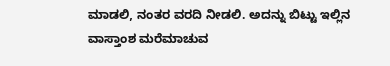ಮಾಡಲಿ, ನಂತರ ವರದಿ ನೀಡಲಿ. ಅದನ್ನು ಬಿಟ್ಟು ಇಲ್ಲಿನ ವಾಸ್ತಾಂಶ ಮರೆಮಾಚುವ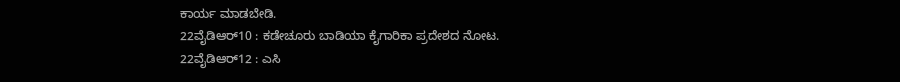ಕಾರ್ಯ ಮಾಡಬೇಡಿ.
22ವೈಡಿಆರ್10 : ಕಡೇಚೂರು ಬಾಡಿಯಾ ಕೈಗಾರಿಕಾ ಪ್ರದೇಶದ ನೋಟ.
22ವೈಡಿಆರ್12 : ಎಸಿ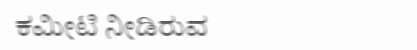ಕಮೀಟಿ ನೀಡಿರುವ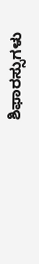ಶಿಫಾರಸ್ಸುಗಳು